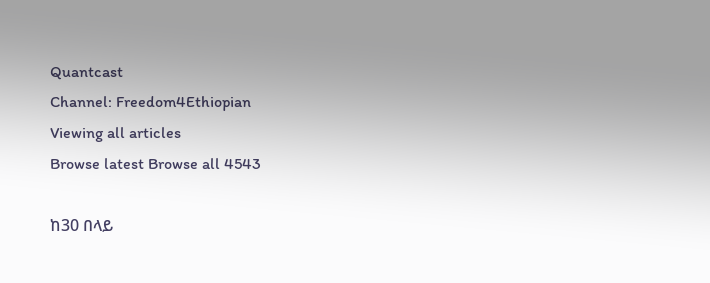Quantcast
Channel: Freedom4Ethiopian
Viewing all articles
Browse latest Browse all 4543

ከ30 በላይ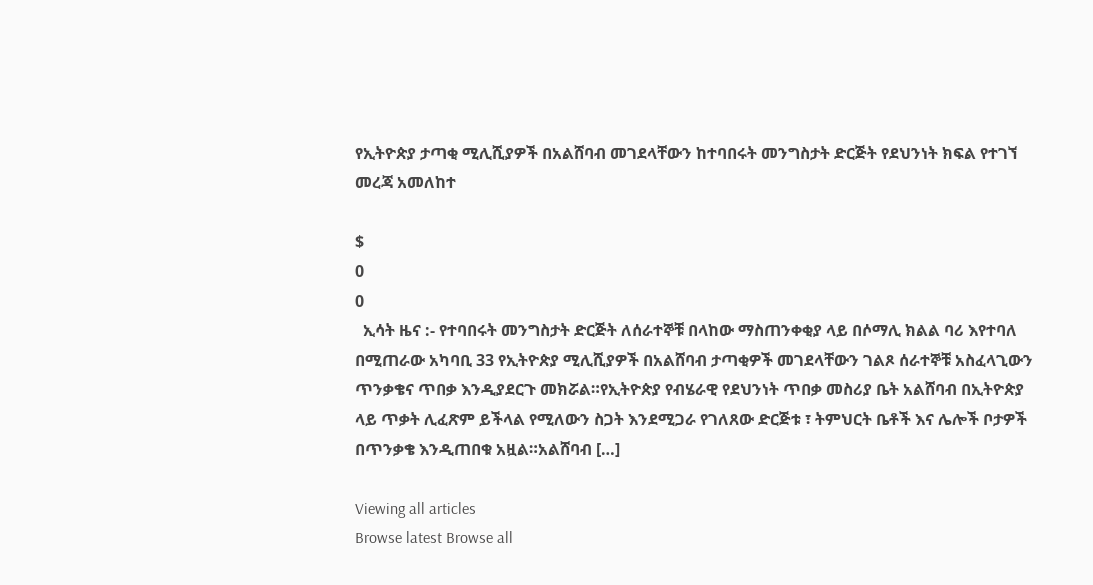የኢትዮጵያ ታጣቂ ሚሊሺያዎች በአልሸባብ መገደላቸውን ከተባበሩት መንግስታት ድርጅት የደህንነት ክፍል የተገኘ መረጃ አመለከተ

$
0
0
  ኢሳት ዜና :- የተባበሩት መንግስታት ድርጅት ለሰራተኞቹ በላከው ማስጠንቀቂያ ላይ በሶማሊ ክልል ባሪ እየተባለ በሚጠራው አካባቢ 33 የኢትዮጵያ ሚሊሺያዎች በአልሸባብ ታጣቂዎች መገደላቸውን ገልጾ ሰራተኞቹ አስፈላጊውን ጥንቃቄና ጥበቃ እንዲያደርጉ መክሯል።የኢትዮጵያ የብሄራዊ የደህንነት ጥበቃ መስሪያ ቤት አልሸባብ በኢትዮጵያ ላይ ጥቃት ሊፈጽም ይችላል የሚለውን ስጋት እንደሚጋራ የገለጸው ድርጅቱ ፣ ትምህርት ቤቶች እና ሌሎች ቦታዎች በጥንቃቄ እንዲጠበቁ አዟል።አልሸባብ […]

Viewing all articles
Browse latest Browse all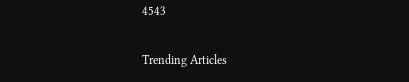4543

Trending Articles